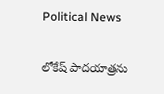Political News

లోకేష్ పాదయాత్రను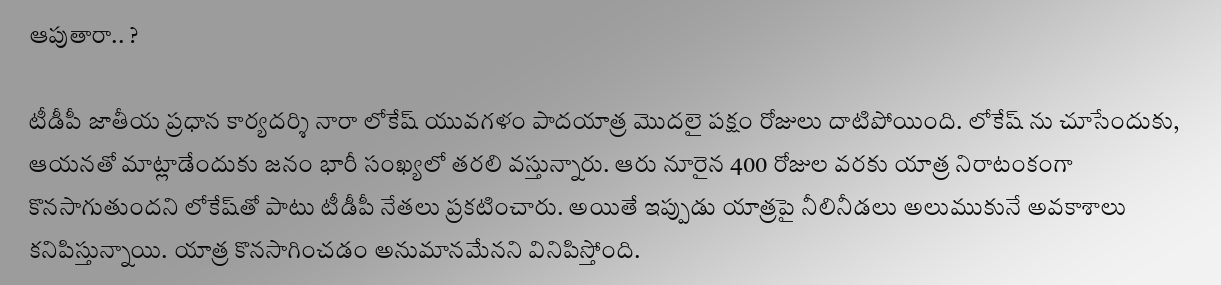ఆపుతారా.. ?

టీడీపీ జాతీయ ప్రధాన కార్యదర్శి నారా లోకేష్ యువగళం పాదయాత్ర మొదలై పక్షం రోజులు దాటిపోయింది. లోకేష్ ను చూసేందుకు, ఆయనతో మాట్లాడేందుకు జనం భారీ సంఖ్యలో తరలి వస్తున్నారు. ఆరు నూరైన 400 రోజుల వరకు యాత్ర నిరాటంకంగా కొనసాగుతుందని లోకేష్‌తో పాటు టీడీపీ నేతలు ప్రకటించారు. అయితే ఇప్పుడు యాత్రపై నీలినీడలు అలుముకునే అవకాశాలు కనిపిస్తున్నాయి. యాత్ర కొనసాగించడం అనుమానమేనని వినిపిస్తోంది.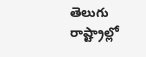తెలుగు రాష్ట్రాల్లో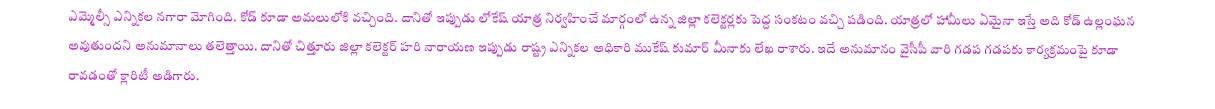ఎమ్మెల్సీ ఎన్నికల నగారా మోగింది. కోడ్ కూడా అమలులోకి వచ్చింది. దానితో ఇప్పుడు లోకేష్ యాత్ర నిర్వహించే మార్గంలో ఉన్న జిల్లా కలెక్టర్లకు పెద్ద సంకటం వచ్చి పడింది. యాత్రలో హామీలు ఏమైనా ఇస్తే అది కోడ్ ఉల్లంఘన అవుతుందని అనుమానాలు తలెత్తాయి. దానితో చిత్తూరు జిల్లా కలెక్టర్ హరి నారాయణ ఇప్పుడు రాష్ట్ర ఎన్నికల అధికారి ముకేష్ కుమార్ మీనాకు లేఖ రాశారు. ఇదే అనుమానం వైసీపీ వారి గడప గడపకు కార్యక్రమంపై కూడా రావడంతో క్లారిటీ అడిగారు.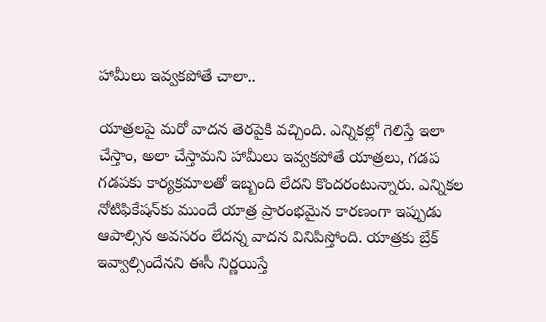హామీలు ఇవ్వకపోతే చాలా..

యాత్రలపై మరో వాదన తెరపైకి వచ్చింది. ఎన్నికల్లో గెలిస్తే ఇలా చేస్తాం, అలా చేస్తామని హామీలు ఇవ్వకపోతే యాత్రలు, గడప గడపకు కార్యక్రమాలతో ఇబ్బంది లేదని కొందరంటున్నారు. ఎన్నికల నోటిఫికేషన్‌కు ముందే యాత్ర ప్రారంభమైన కారణంగా ఇప్పుడు ఆపాల్సిన అవసరం లేదన్న వాదన వినిపిస్తోంది. యాత్రకు బ్రేక్ ఇవ్వాల్సిందేనని ఈసీ నిర్ణయిస్తే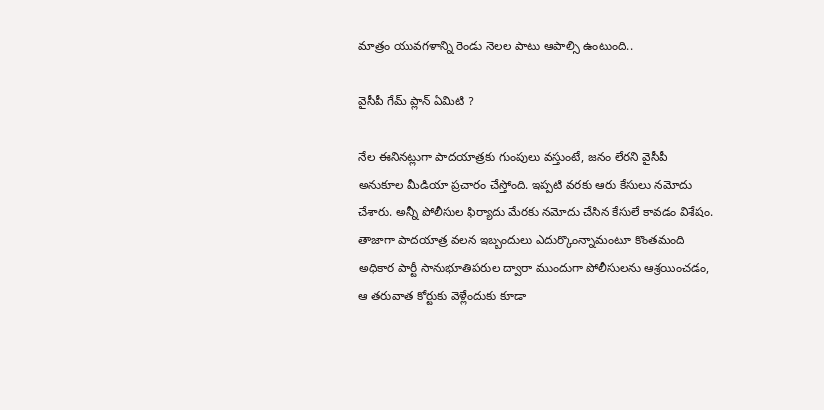మాత్రం యువగళాన్ని రెండు నెలల పాటు ఆపాల్సి ఉంటుంది..

వైసీపీ గేమ్ ప్లాన్ ఏమిటి ?

నేల ఈనినట్లుగా పాదయాత్రకు గుంపులు వస్తుంటే, జనం లేరని వైసీపీ అనుకూల మీడియా ప్రచారం చేస్తోంది. ఇప్పటి వరకు ఆరు కేసులు నమోదు చేశారు. అన్నీ పోలీసుల ఫిర్యాదు మేరకు నమోదు చేసిన కేసులే కావడం విశేషం. తాజాగా పాదయాత్ర వలన ఇబ్బందులు ఎదుర్కొంన్నామంటూ కొంతమంది అధికార పార్టీ సానుభూతిపరుల ద్వారా ముందుగా పోలీసులను ఆశ్రయించడం, ఆ తరువాత కోర్టుకు వెళ్లేందుకు కూడా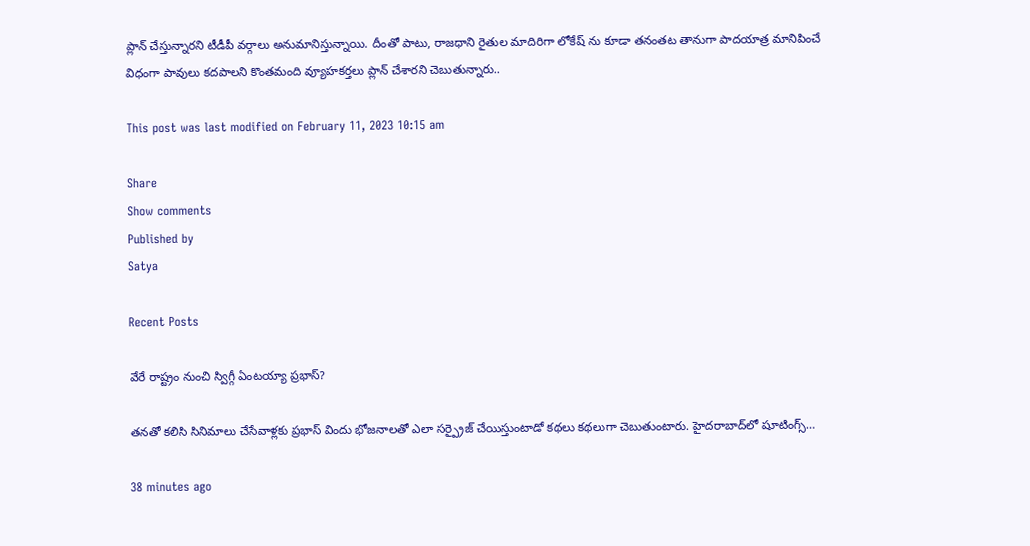ప్లాన్ చేస్తున్నారని టీడీపీ వర్గాలు అనుమానిస్తున్నాయి. దీంతో పాటు, రాజధాని రైతుల మాదిరిగా లోకేష్‌ ను కూడా తనంతట తానుగా పాదయాత్ర మానిపించే విధంగా పావులు కదపాలని కొంతమంది వ్యూహకర్తలు ప్లాన్ చేశారని చెబుతున్నారు..

This post was last modified on February 11, 2023 10:15 am

Share
Show comments
Published by
Satya

Recent Posts

వేరే రాష్ట్రం నుంచి స్విగ్గీ ఏంటయ్యా ప్రభాస్?

తనతో కలిసి సినిమాలు చేసేవాళ్లకు ప్రభాస్ విందు భోజనాలతో ఎలా సర్ప్రైజ్ చేయిస్తుంటాడో కథలు కథలుగా చెబుతుంటారు. హైదరాబాద్‌లో షూటింగ్స్…

38 minutes ago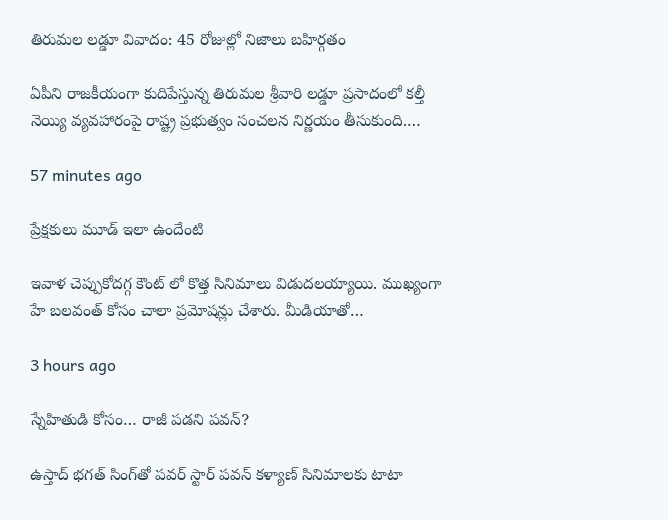తిరుమల లడ్డూ వివాదం: 45 రోజుల్లో నిజాలు బహిర్గతం

ఏపీని రాజకీయంగా కుదిపేస్తున్న తిరుమల శ్రీవారి లడ్డూ ప్రసాదంలో కల్తీ నెయ్యి వ్యవహారంపై రాష్ట్ర ప్రభుత్వం సంచలన నిర్ణయం తీసుకుంది.…

57 minutes ago

ప్రేక్షకులు మూడ్ ఇలా ఉందేంటి

ఇవాళ చెప్పుకోదగ్గ కౌంట్ లో కొత్త సినిమాలు విడుదలయ్యాయి. ముఖ్యంగా హే బలవంత్ కోసం చాలా ప్రమోషన్లు చేశారు. మీడియాతో…

3 hours ago

స్నేహితుడి కోసం… రాజీ పడని పవన్?

ఉస్తాద్ భ‌గ‌త్ సింగ్‌తో ప‌వ‌ర్ స్టార్ ప‌వ‌న్ క‌ళ్యాణ్‌ సినిమాల‌కు టాటా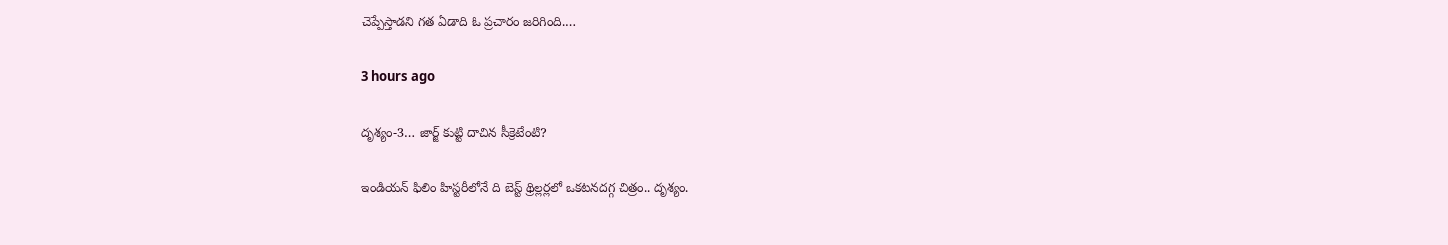చెప్పేస్తాడ‌ని గ‌త ఏడాది ఓ ప్ర‌చారం జ‌రిగింది.…

3 hours ago

దృశ్యం-3… జార్జ్ కుట్టి దాచిన సీక్రెటేంటి?

ఇండియన్ ఫిలిం హిస్టరీలోనే ది బెస్ట్ థ్రిల్లర్లలో ఒకటనదగ్గ చిత్రం.. దృశ్యం.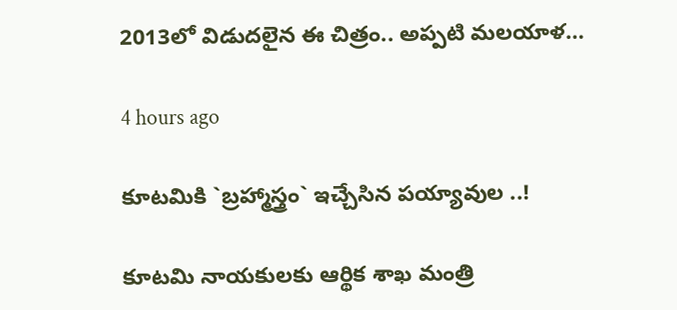2013లో విడుదలైన ఈ చిత్రం.. అప్పటి మలయాళ…

4 hours ago

కూట‌మికి `బ్ర‌హ్మాస్త్రం` ఇచ్చేసిన‌ ప‌య్యావుల ..!

కూట‌మి నాయ‌కుల‌కు ఆర్థిక శాఖ మంత్రి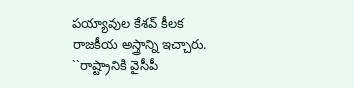ప‌య్యావుల కేశ‌వ్ కీల‌క రాజ‌కీయ అస్త్రాన్ని ఇచ్చారు. ``రాష్ట్రానికి వైసీపీ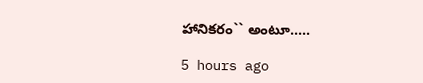హానిక‌రం`` అంటూ..…

5 hours ago